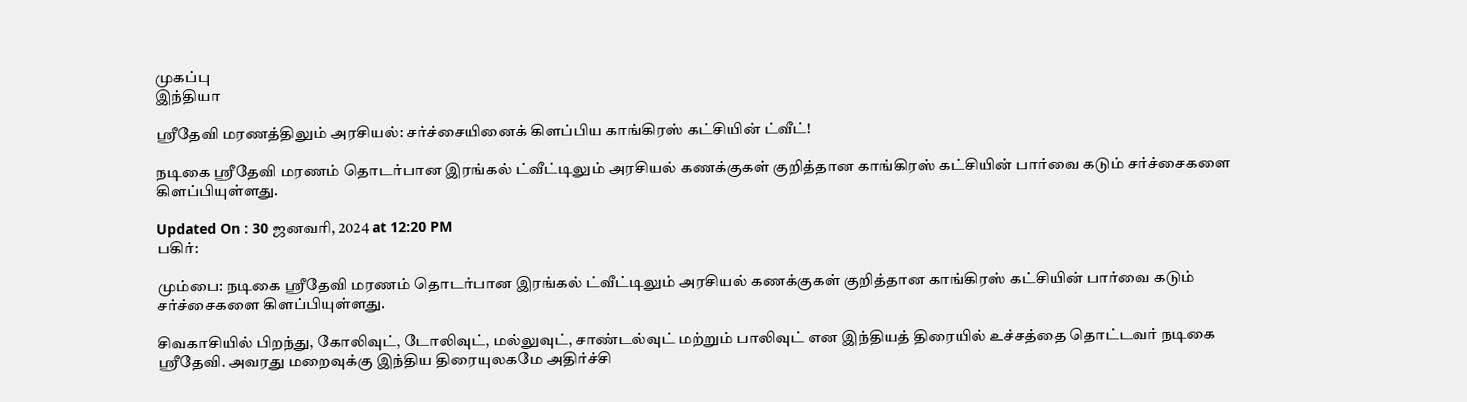முகப்பு
இந்தியா

ஸ்ரீதேவி மரணத்திலும் அரசியல்: சர்ச்சையினைக் கிளப்பிய காங்கிரஸ் கட்சியின் ட்வீட்!

நடிகை ஸ்ரீதேவி மரணம் தொடர்பான இரங்கல் ட்வீட்டிலும் அரசியல் கணக்குகள் குறித்தான காங்கிரஸ் கட்சியின் பார்வை கடும் சர்ச்சைகளை கிளப்பியுள்ளது.

Updated On : 30 ஜனவரி, 2024 at 12:20 PM
பகிர்:

மும்பை: நடிகை ஸ்ரீதேவி மரணம் தொடர்பான இரங்கல் ட்வீட்டிலும் அரசியல் கணக்குகள் குறித்தான காங்கிரஸ் கட்சியின் பார்வை கடும் சர்ச்சைகளை கிளப்பியுள்ளது.

சிவகாசியில் பிறந்து, கோலிவுட், டோலிவுட், மல்லுவுட், சாண்டல்வுட் மற்றும் பாலிவுட் என இந்தியத் திரையில் உச்சத்தை தொட்டவர் நடிகை ஸ்ரீதேவி. அவரது மறைவுக்கு இந்திய திரையுலகமே அதிர்ச்சி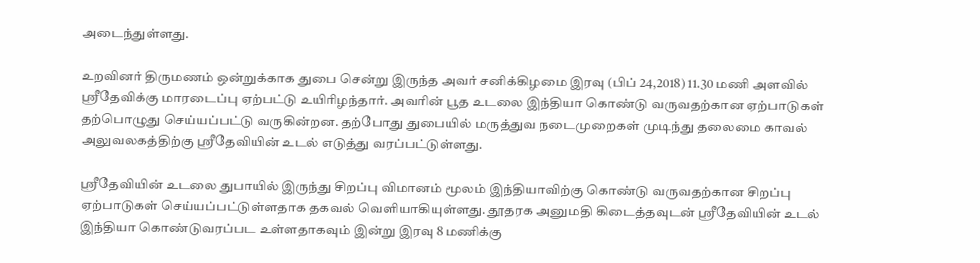அடைந்துள்ளது.

உறவினர் திருமணம் ஒன்றுக்காக துபை சென்று இருந்த அவர் சனிக்கிழமை இரவு (பிப் 24,2018) 11.30 மணி அளவில் ஸ்ரீதேவிக்கு மாரடைப்பு ஏற்பட்டு உயிரிழந்தார். அவரின் பூத உடலை இந்தியா கொண்டு வருவதற்கான ஏற்பாடுகள் தற்பொழுது செய்யப்பட்டு வருகின்றன. தற்போது துபையில் மருத்துவ நடைமுறைகள் முடிந்து தலைமை காவல் அலுவலகத்திற்கு ஸ்ரீதேவியின் உடல் எடுத்து வரப்பட்டுள்ளது.

ஸ்ரீதேவியின் உடலை துபாயில் இருந்து சிறப்பு விமானம் மூலம் இந்தியாவிற்கு கொண்டு வருவதற்கான சிறப்பு ஏற்பாடுகள் செய்யப்பட்டுள்ளதாக தகவல் வெளியாகியுள்ளது. தூதரக அனுமதி கிடைத்தவுடன் ஸ்ரீதேவியின் உடல் இந்தியா கொண்டுவரப்பட உள்ளதாகவும் இன்று இரவு 8 மணிக்கு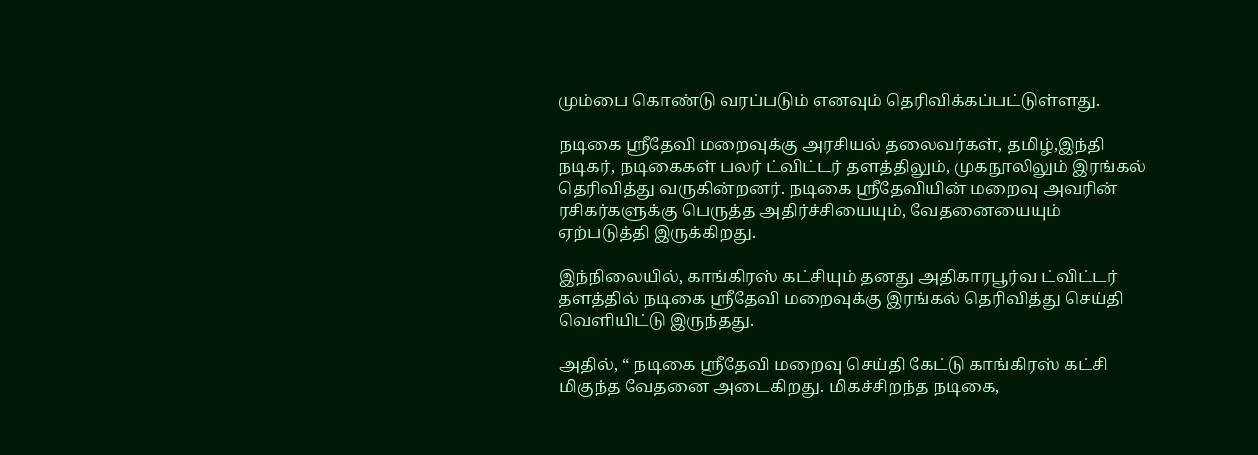மும்பை கொண்டு வரப்படும் எனவும் தெரிவிக்கப்பட்டுள்ளது.

நடிகை ஸ்ரீதேவி மறைவுக்கு அரசியல் தலைவர்கள், தமிழ்,இந்தி நடிகர், நடிகைகள் பலர் ட்விட்டர் தளத்திலும், முகநூலிலும் இரங்கல் தெரிவித்து வருகின்றனர். நடிகை ஸ்ரீதேவியின் மறைவு அவரின் ரசிகர்களுக்கு பெருத்த அதிர்ச்சியையும், வேதனையையும் ஏற்படுத்தி இருக்கிறது.

இந்நிலையில், காங்கிரஸ் கட்சியும் தனது அதிகாரபூர்வ ட்விட்டர் தளத்தில் நடிகை ஸ்ரீதேவி மறைவுக்கு இரங்கல் தெரிவித்து செய்தி வெளியிட்டு இருந்தது.

அதில், “ நடிகை ஸ்ரீதேவி மறைவு செய்தி கேட்டு காங்கிரஸ் கட்சி மிகுந்த வேதனை அடைகிறது. மிகச்சிறந்த நடிகை,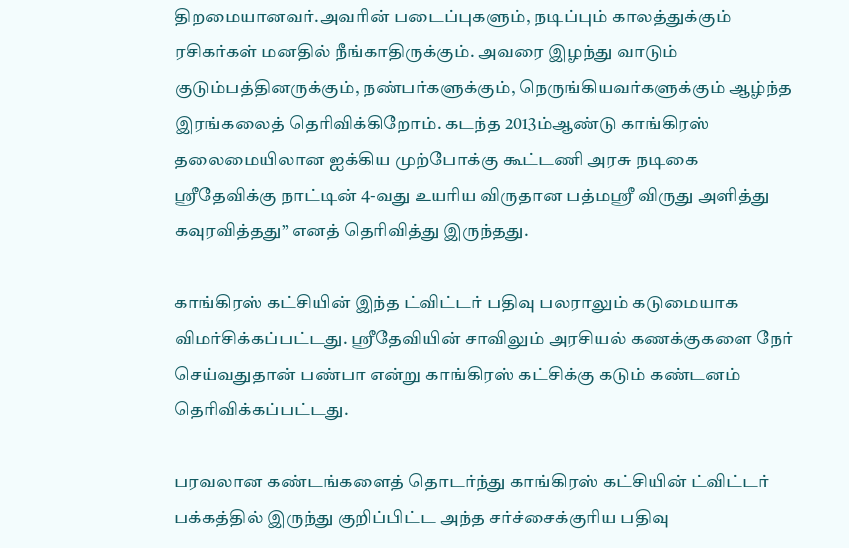திறமையானவர்.அவரின் படைப்புகளும், நடிப்பும் காலத்துக்கும் ரசிகர்கள் மனதில் நீங்காதிருக்கும். அவரை இழந்து வாடும் குடும்பத்தினருக்கும், நண்பர்களுக்கும், நெருங்கியவர்களுக்கும் ஆழ்ந்த இரங்கலைத் தெரிவிக்கிறோம். கடந்த 2013ம்ஆண்டு காங்கிரஸ் தலைமையிலான ஐக்கிய முற்போக்கு கூட்டணி அரசு நடிகை ஸ்ரீதேவிக்கு நாட்டின் 4-வது உயரிய விருதான பத்மஸ்ரீ விருது அளித்து கவுரவித்தது” எனத் தெரிவித்து இருந்தது.

காங்கிரஸ் கட்சியின் இந்த ட்விட்டர் பதிவு பலராலும் கடுமையாக விமர்சிக்கப்பட்டது. ஸ்ரீதேவியின் சாவிலும் அரசியல் கணக்குகளை நேர் செய்வதுதான் பண்பா என்று காங்கிரஸ் கட்சிக்கு கடும் கண்டனம் தெரிவிக்கப்பட்டது.

பரவலான கண்டங்களைத் தொடர்ந்து காங்கிரஸ் கட்சியின் ட்விட்டர் பக்கத்தில் இருந்து குறிப்பிட்ட அந்த சர்ச்சைக்குரிய பதிவு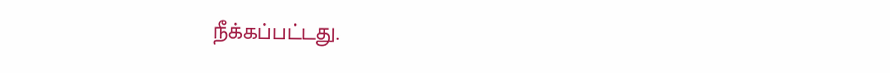நீக்கப்பட்டது.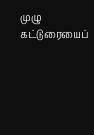முழு கட்டுரையைப்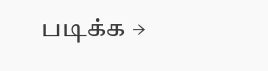படிக்க →